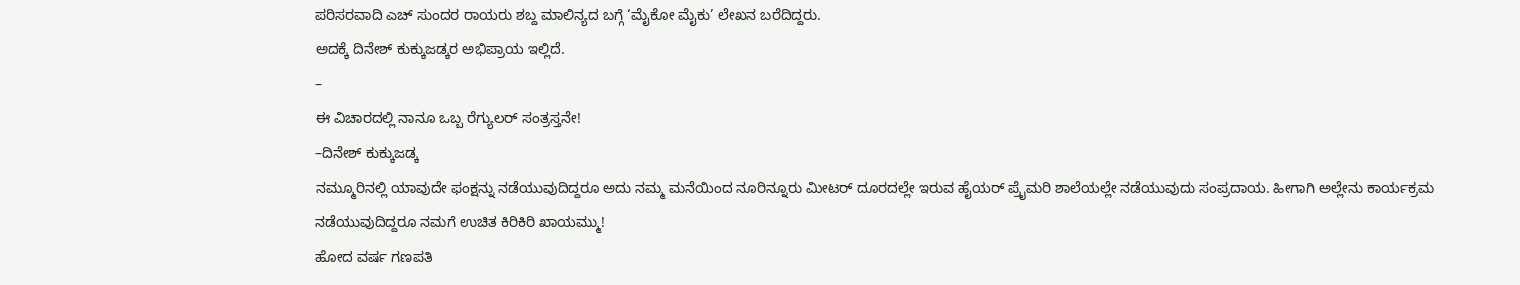ಪರಿಸರವಾದಿ ಎಚ್ ಸುಂದರ ರಾಯರು ಶಬ್ದ ಮಾಲಿನ್ಯದ ಬಗ್ಗೆ ‘ಮೈಕೋ ಮೈಕು’ ಲೇಖನ ಬರೆದಿದ್ದರು.
ಅದಕ್ಕೆ ದಿನೇಶ್ ಕುಕ್ಕುಜಡ್ಕರ ಅಭಿಪ್ರಾಯ ಇಲ್ಲಿದೆ.
–
ಈ ವಿಚಾರದಲ್ಲಿ ನಾನೂ ಒಬ್ಬ ರೆಗ್ಯುಲರ್ ಸಂತ್ರಸ್ತನೇ!
–ದಿನೇಶ್ ಕುಕ್ಕುಜಡ್ಕ
ನಮ್ಮೂರಿನಲ್ಲಿ ಯಾವುದೇ ಫಂಕ್ಷನ್ನು ನಡೆಯುವುದಿದ್ದರೂ ಅದು ನಮ್ಮ ಮನೆಯಿಂದ ನೂರಿನ್ನೂರು ಮೀಟರ್ ದೂರದಲ್ಲೇ ಇರುವ ಹೈಯರ್ ಪ್ರೈಮರಿ ಶಾಲೆಯಲ್ಲೇ ನಡೆಯುವುದು ಸಂಪ್ರದಾಯ. ಹೀಗಾಗಿ ಅಲ್ಲೇನು ಕಾರ್ಯಕ್ರಮ ನಡೆಯುವುದಿದ್ದರೂ ನಮಗೆ ಉಚಿತ ಕಿರಿಕಿರಿ ಖಾಯಮ್ಮು!
ಹೋದ ವರ್ಷ ಗಣಪತಿ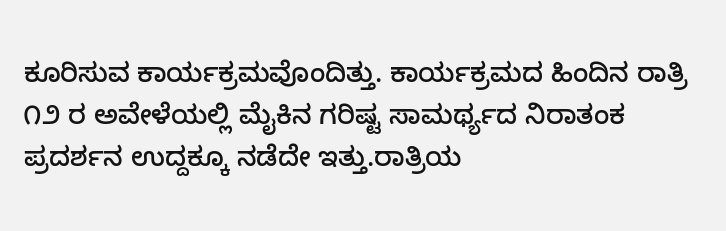ಕೂರಿಸುವ ಕಾರ್ಯಕ್ರಮವೊಂದಿತ್ತು. ಕಾರ್ಯಕ್ರಮದ ಹಿಂದಿನ ರಾತ್ರಿ ೧೨ ರ ಅವೇಳೆಯಲ್ಲಿ ಮೈಕಿನ ಗರಿಷ್ಟ ಸಾಮರ್ಥ್ಯದ ನಿರಾತಂಕ ಪ್ರದರ್ಶನ ಉದ್ದಕ್ಕೂ ನಡೆದೇ ಇತ್ತು.ರಾತ್ರಿಯ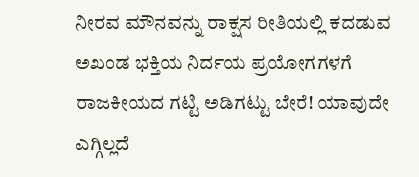ನೀರವ ಮೌನವನ್ನು ರಾಕ್ಷಸ ರೀತಿಯಲ್ಲಿ ಕದಡುವ ಅಖಂಡ ಭಕ್ತಿಯ ನಿರ್ದಯ ಪ್ರಯೋಗಗಳಗೆ ರಾಜಕೀಯದ ಗಟ್ಟಿ ಅಡಿಗಟ್ಟು ಬೇರೆ! ಯಾವುದೇ ಎಗ್ಗಿಲ್ಲದೆ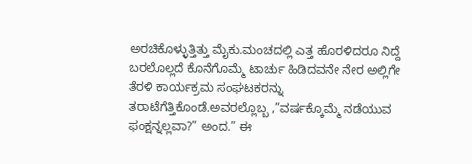ಅರಚಿಕೊಳ್ಳುತ್ತಿತ್ತು ಮೈಕು.ಮಂಚದಲ್ಲಿ ಎತ್ತ ಹೊರಳಿದರೂ ನಿದ್ದೆ ಬರಲೊಲ್ಲದೆ ಕೊನೆಗೊಮ್ಮೆ ಟಾರ್ಚು ಹಿಡಿದವನೇ ನೇರ ಅಲ್ಲಿಗೇ ತೆರಳಿ ಕಾರ್ಯಕ್ರಮ ಸಂಘಟಕರನ್ನು ತರಾಟೆಗೆತ್ತಿಕೊಂಡೆ.ಅವರಲ್ಲೊಬ್ಬ ,”ವರ್ಷಕ್ಕೊಮ್ಮೆ ನಡೆಯುವ ಫಂಕ್ಷನ್ನಲ್ಲವಾ?” ಅಂದ.” ಈ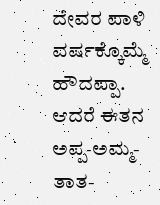ದೇವರ ಪಾಳಿ ವರ್ಷಕ್ಕೊಮ್ಮೆ ಹೌದಪ್ಪಾ. ಆದರೆ ಈತನ ಅಪ್ಪ-ಅಮ್ಮ-ತಾತ-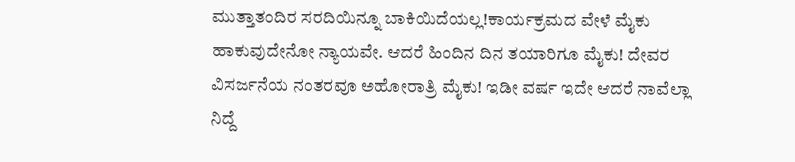ಮುತ್ತಾತಂದಿರ ಸರದಿಯಿನ್ನೂ ಬಾಕಿಯಿದೆಯಲ್ಲ!ಕಾರ್ಯಕ್ರಮದ ವೇಳೆ ಮೈಕು ಹಾಕುವುದೇನೋ ನ್ಯಾಯವೇ. ಆದರೆ ಹಿಂದಿನ ದಿನ ತಯಾರಿಗೂ ಮೈಕು! ದೇವರ ವಿಸರ್ಜನೆಯ ನಂತರವೂ ಅಹೋರಾತ್ರಿ ಮೈಕು! ಇಡೀ ವರ್ಷ ಇದೇ ಆದರೆ ನಾವೆಲ್ಲಾ ನಿದ್ದೆ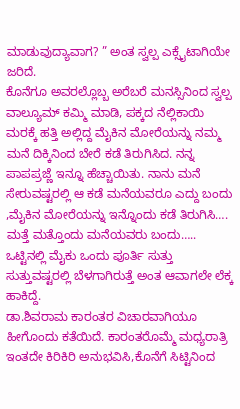ಮಾಡುವುದ್ಯಾವಾಗ? ” ಅಂತ ಸ್ವಲ್ಪ ಎಕ್ಸೈಟಾಗಿಯೇ ಜರಿದೆ.
ಕೊನೆಗೂ ಅವರಲ್ಲೊಬ್ಬ ಅರೆಬರೆ ಮನಸ್ಸಿನಿಂದ ಸ್ವಲ್ಪ ವಾಲ್ಯೂಮ್ ಕಮ್ಮಿ ಮಾಡಿ, ಪಕ್ಕದ ನೆಲ್ಲಿಕಾಯಿ ಮರಕ್ಕೆ ಹತ್ತಿ ಅಲ್ಲಿದ್ದ ಮೈಕಿನ ಮೋರೆಯನ್ನು ನಮ್ಮ ಮನೆ ದಿಕ್ಕಿನಿಂದ ಬೇರೆ ಕಡೆ ತಿರುಗಿಸಿದ. ನನ್ನ ಪಾಪಪ್ರಜ್ಣೆ ಇನ್ನೂ ಹೆಚ್ಚಾಯಿತು. ನಾನು ಮನೆ ಸೇರುವಷ್ಟರಲ್ಲಿ ಆ ಕಡೆ ಮನೆಯವರೂ ಎದ್ದು ಬಂದು ,ಮೈಕಿನ ಮೋರೆಯನ್ನು ಇನ್ನೊಂದು ಕಡೆ ತಿರುಗಿಸಿ…. ಮತ್ತೆ ಮತ್ತೊಂದು ಮನೆಯವರು ಬಂದು….. ಒಟ್ಟಿನಲ್ಲಿ ಮೈಕು ಒಂದು ಪೂರ್ತಿ ಸುತ್ತು ಸುತ್ತುವಷ್ಟರಲ್ಲಿ ಬೆಳಗಾಗಿರುತ್ತೆ ಅಂತ ಆವಾಗಲೇ ಲೆಕ್ಕ ಹಾಕಿದ್ದೆ.
ಡಾ.ಶಿವರಾಮ ಕಾರಂತರ ವಿಚಾರವಾಗಿಯೂ ಹೀಗೊಂದು ಕತೆಯಿದೆ. ಕಾರಂತರೊಮ್ಮೆ ಮಧ್ಯರಾತ್ರಿ ಇಂತದೇ ಕಿರಿಕಿರಿ ಅನುಭವಿಸಿ,ಕೊನೆಗೆ ಸಿಟ್ಟಿನಿಂದ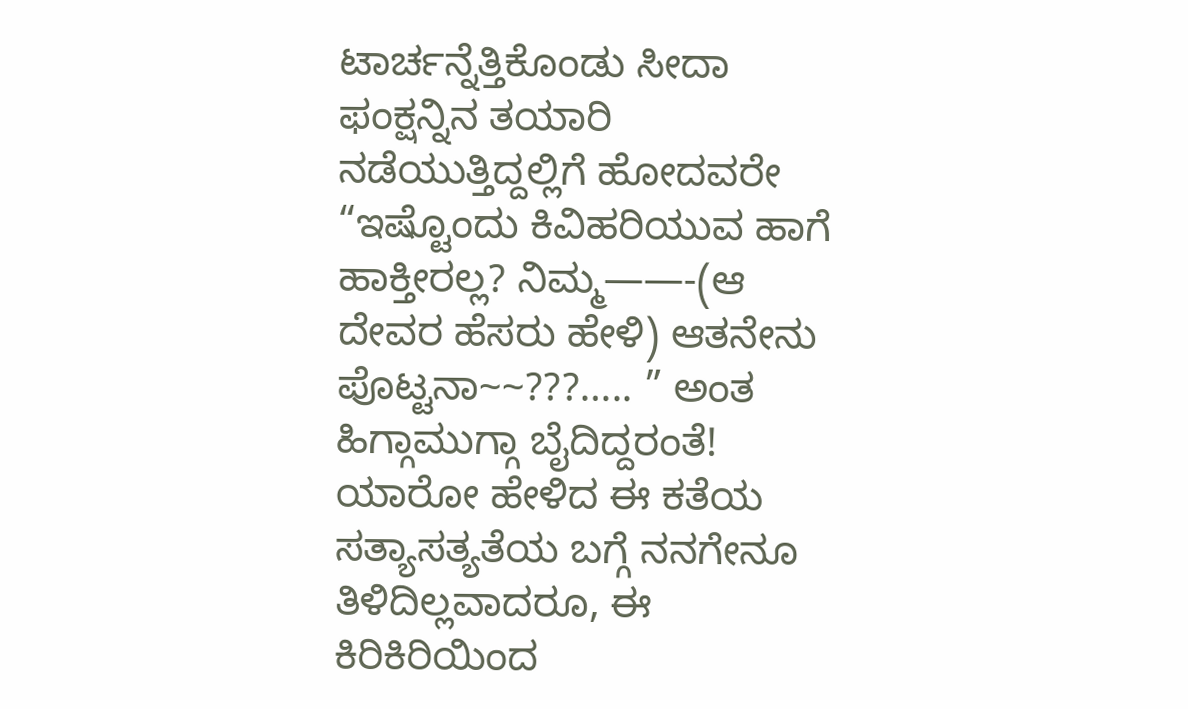ಟಾರ್ಚನ್ನೆತ್ತಿಕೊಂಡು ಸೀದಾ ಫಂಕ್ಷನ್ನಿನ ತಯಾರಿ ನಡೆಯುತ್ತಿದ್ದಲ್ಲಿಗೆ ಹೋದವರೇ “ಇಷ್ಟೊಂದು ಕಿವಿಹರಿಯುವ ಹಾಗೆ ಹಾಕ್ತೀರಲ್ಲ? ನಿಮ್ಮ——-(ಆ ದೇವರ ಹೆಸರು ಹೇಳಿ) ಆತನೇನು ಪೊಟ್ಟನಾ~~???….. ” ಅಂತ ಹಿಗ್ಗಾಮುಗ್ಗಾ ಬೈದಿದ್ದರಂತೆ! ಯಾರೋ ಹೇಳಿದ ಈ ಕತೆಯ ಸತ್ಯಾಸತ್ಯತೆಯ ಬಗ್ಗೆ ನನಗೇನೂ ತಿಳಿದಿಲ್ಲವಾದರೂ, ಈ ಕಿರಿಕಿರಿಯಿಂದ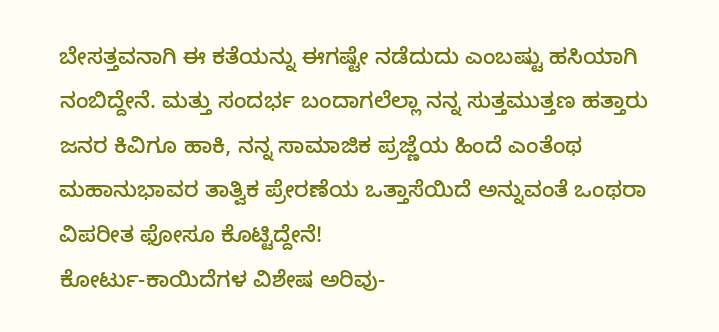ಬೇಸತ್ತವನಾಗಿ ಈ ಕತೆಯನ್ನು ಈಗಷ್ಟೇ ನಡೆದುದು ಎಂಬಷ್ಟು ಹಸಿಯಾಗಿ ನಂಬಿದ್ದೇನೆ. ಮತ್ತು ಸಂದರ್ಭ ಬಂದಾಗಲೆಲ್ಲಾ ನನ್ನ ಸುತ್ತಮುತ್ತಣ ಹತ್ತಾರು ಜನರ ಕಿವಿಗೂ ಹಾಕಿ, ನನ್ನ ಸಾಮಾಜಿಕ ಪ್ರಜ್ಣೆಯ ಹಿಂದೆ ಎಂತೆಂಥ ಮಹಾನುಭಾವರ ತಾತ್ವಿಕ ಪ್ರೇರಣೆಯ ಒತ್ತಾಸೆಯಿದೆ ಅನ್ನುವಂತೆ ಒಂಥರಾ ವಿಪರೀತ ಫೋಸೂ ಕೊಟ್ಟಿದ್ದೇನೆ!
ಕೋರ್ಟು-ಕಾಯಿದೆಗಳ ವಿಶೇಷ ಅರಿವು-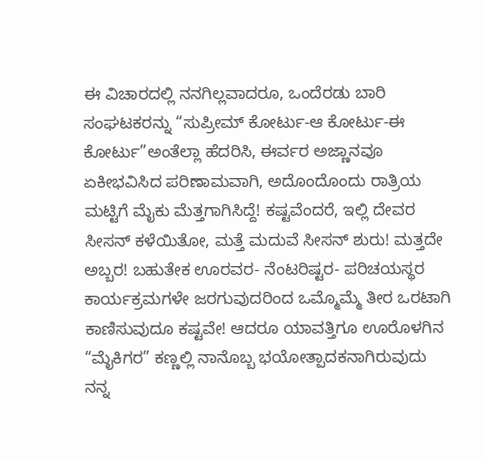ಈ ವಿಚಾರದಲ್ಲಿ ನನಗಿಲ್ಲವಾದರೂ, ಒಂದೆರಡು ಬಾರಿ ಸಂಘಟಕರನ್ನು “ಸುಪ್ರೀಮ್ ಕೋರ್ಟು-ಆ ಕೋರ್ಟು-ಈ ಕೋರ್ಟು”ಅಂತೆಲ್ಲಾ ಹೆದರಿಸಿ, ಈರ್ವರ ಅಜ್ಣಾನವೂ ಏಕೀಭವಿಸಿದ ಪರಿಣಾಮವಾಗಿ, ಅದೊಂದೊಂದು ರಾತ್ರಿಯ ಮಟ್ಟಿಗೆ ಮೈಕು ಮೆತ್ತಗಾಗಿಸಿದ್ದೆ! ಕಷ್ಟವೆಂದರೆ, ಇಲ್ಲಿ ದೇವರ ಸೀಸನ್ ಕಳೆಯಿತೋ, ಮತ್ತೆ ಮದುವೆ ಸೀಸನ್ ಶುರು! ಮತ್ತದೇ ಅಬ್ಬರ! ಬಹುತೇಕ ಊರವರ- ನೆಂಟರಿಷ್ಟರ- ಪರಿಚಯಸ್ಥರ ಕಾರ್ಯಕ್ರಮಗಳೇ ಜರಗುವುದರಿಂದ ಒಮ್ಮೊಮ್ಮೆ ತೀರ ಒರಟಾಗಿ ಕಾಣಿಸುವುದೂ ಕಷ್ಟವೇ! ಆದರೂ ಯಾವತ್ತಿಗೂ ಊರೊಳಗಿನ “ಮೈಕಿಗರ” ಕಣ್ಣಲ್ಲಿ ನಾನೊಬ್ಬ ಭಯೋತ್ಪಾದಕನಾಗಿರುವುದು ನನ್ನ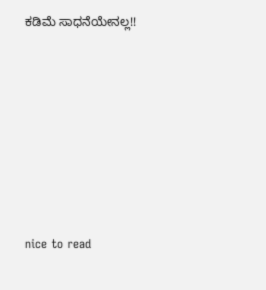ಕಡಿಮೆ ಸಾಧನೆಯೇನಲ್ಲ!!







nice to read